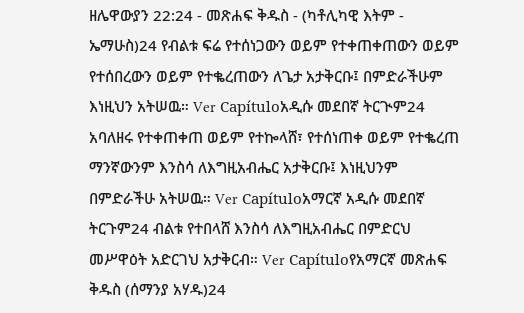ዘሌዋውያን 22:24 - መጽሐፍ ቅዱስ - (ካቶሊካዊ እትም - ኤማሁስ)24 የብልቱ ፍሬ የተሰነጋውን ወይም የተቀጠቀጠውን ወይም የተሰበረውን ወይም የተቈረጠውን ለጌታ አታቅርቡ፤ በምድራችሁም እነዚህን አትሠዉ። Ver Capítuloአዲሱ መደበኛ ትርጒም24 አባለዘሩ የተቀጠቀጠ ወይም የተኰላሸ፣ የተሰነጠቀ ወይም የተቈረጠ ማንኛውንም እንስሳ ለእግዚአብሔር አታቅርቡ፤ እነዚህንም በምድራችሁ አትሠዉ። Ver Capítuloአማርኛ አዲሱ መደበኛ ትርጉም24 ብልቱ የተበላሸ እንስሳ ለእግዚአብሔር በምድርህ መሥዋዕት አድርገህ አታቅርብ። Ver Capítuloየአማርኛ መጽሐፍ ቅዱስ (ሰማንያ አሃዱ)24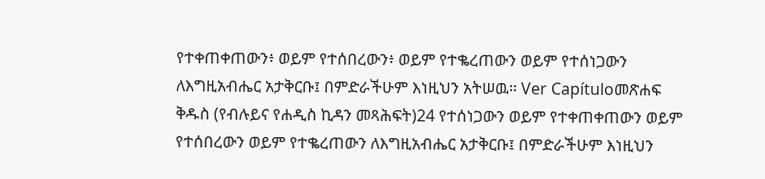የተቀጠቀጠውን፥ ወይም የተሰበረውን፥ ወይም የተቈረጠውን ወይም የተሰነጋውን ለእግዚአብሔር አታቅርቡ፤ በምድራችሁም እነዚህን አትሠዉ። Ver Capítuloመጽሐፍ ቅዱስ (የብሉይና የሐዲስ ኪዳን መጻሕፍት)24 የተሰነጋውን ወይም የተቀጠቀጠውን ወይም የተሰበረውን ወይም የተቈረጠውን ለእግዚአብሔር አታቅርቡ፤ በምድራችሁም እነዚህን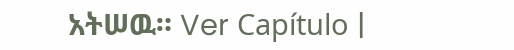አትሠዉ። Ver Capítulo |